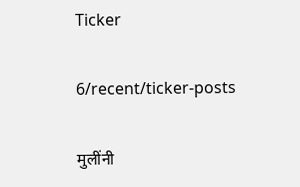Ticker

6/recent/ticker-posts

मुलींनी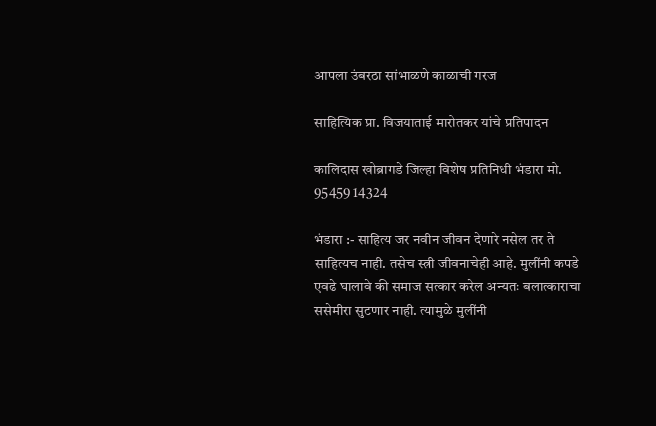आपला उंबरठा सांभाळणे काळाची गरज

साहित्यिक प्रा. विजयाताई मारोतकर यांचे प्रतिपादन

कालिदास खोब्रागडे जिल्हा विशेष प्रतिनिधी भंडारा मो. 95459 14324

भंडारा :- साहित्य जर नवीन जीवन देणारे नसेल तर ते साहित्यच नाही. तसेच स्त्री जीवनाचेही आहे. मुलींनी कपडे एवढे घालावे की समाज सत्कार करेल अन्यतः बलात्काराचा ससेमीरा सुटणार नाही. त्यामुळे मुलींनी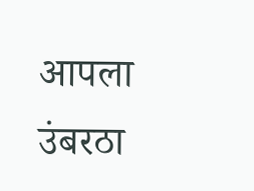आपला उंबरठा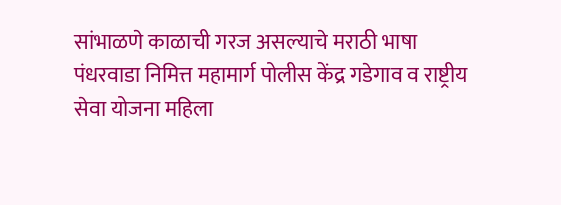सांभाळणे काळाची गरज असल्याचे मराठी भाषा पंधरवाडा निमित्त महामार्ग पोलीस केंद्र गडेगाव व राष्ट्रीय सेवा योजना महिला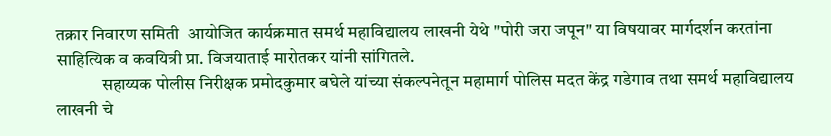तक्रार निवारण समिती  आयोजित कार्यक्रमात समर्थ महाविद्यालय लाखनी येथे "पोरी जरा जपून" या विषयावर मार्गदर्शन करतांना साहित्यिक व कवयित्री प्रा. विजयाताई मारोतकर यांनी सांगितले.
             सहाय्यक पोलीस निरीक्षक प्रमोदकुमार बघेले यांच्या संकल्पनेतून महामार्ग पोलिस मदत केंद्र गडेगाव तथा समर्थ महाविद्यालय लाखनी चे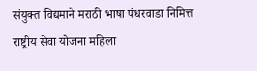संयुक्त विद्यमाने मराठी भाषा पंधरवाडा निमित्त राष्ट्रीय सेवा योजना महिला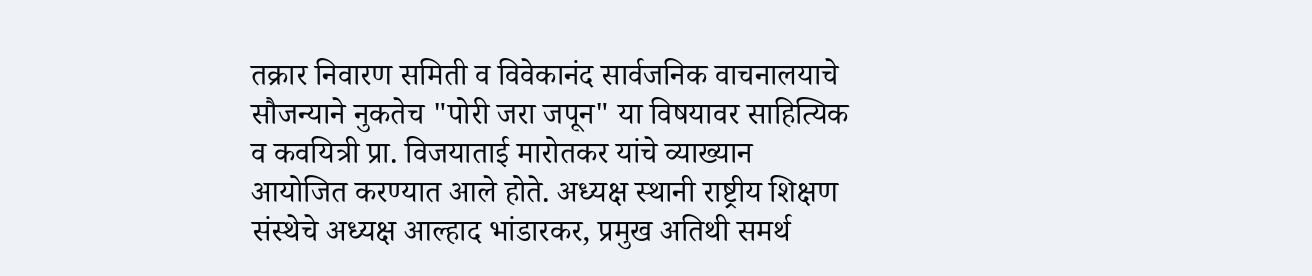तक्रार निवारण समिती व विवेकानंद सार्वजनिक वाचनालयाचे सौजन्याने नुकतेच "पोरी जरा जपून" या विषयावर साहित्यिक व कवयित्री प्रा. विजयाताई मारोतकर यांचे व्याख्यान आयोजित करण्यात आले होते. अध्यक्ष स्थानी राष्ट्रीय शिक्षण संस्थेचे अध्यक्ष आल्हाद भांडारकर, प्रमुख अतिथी समर्थ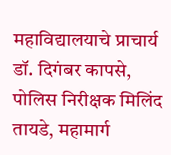महाविद्यालयाचे प्राचार्य डॉ. दिगंबर कापसे, पोलिस निरीक्षक मिलिंद तायडे, महामार्ग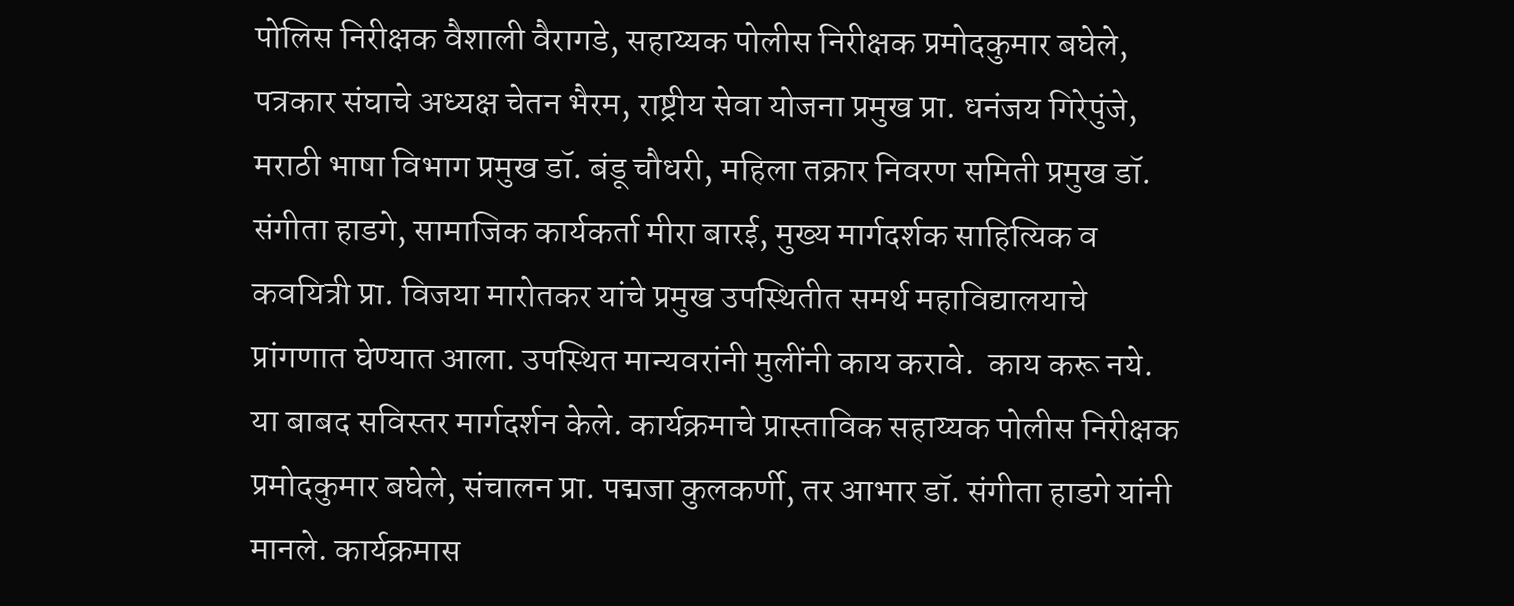पोलिस निरीक्षक वैशाली वैरागडे, सहाय्यक पोलीस निरीक्षक प्रमोदकुमार बघेले, पत्रकार संघाचे अध्यक्ष चेतन भैरम, राष्ट्रीय सेवा योजना प्रमुख प्रा. धनंजय गिरेपुंजे, मराठी भाषा विभाग प्रमुख डॉ. बंडू चौधरी, महिला तक्रार निवरण समिती प्रमुख डॉ. संगीता हाडगे, सामाजिक कार्यकर्ता मीरा बारई, मुख्य मार्गदर्शक साहित्यिक व कवयित्री प्रा. विजया मारोतकर यांचे प्रमुख उपस्थितीत समर्थ महाविद्यालयाचे प्रांगणात घेण्यात आला. उपस्थित मान्यवरांनी मुलींनी काय करावे.  काय करू नये. या बाबद सविस्तर मार्गदर्शन केले. कार्यक्रमाचे प्रास्ताविक सहाय्यक पोलीस निरीक्षक प्रमोदकुमार बघेले, संचालन प्रा. पद्मजा कुलकर्णी, तर आभार डॉ. संगीता हाडगे यांनी मानले. कार्यक्रमास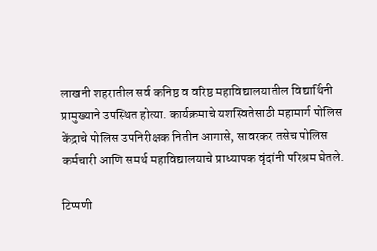लाखनी शहरातील सर्व कनिष्ठ व वरिष्ठ महाविद्यालयातील विद्यार्थिनी प्रामुख्याने उपस्थित होत्या. कार्यक्रमाचे यशस्वितेसाठी महामार्ग पोलिस केंद्राचे पोलिस उपनिरीक्षक नितीन आगासे, सावरकर तसेच पोलिस कर्मचारी आणि समर्थ महाविद्यालयाचे प्राध्यापक वृंदांनी परिश्रम घेतले.

टिप्पणी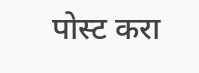पोस्ट करा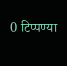0 टिप्पण्या